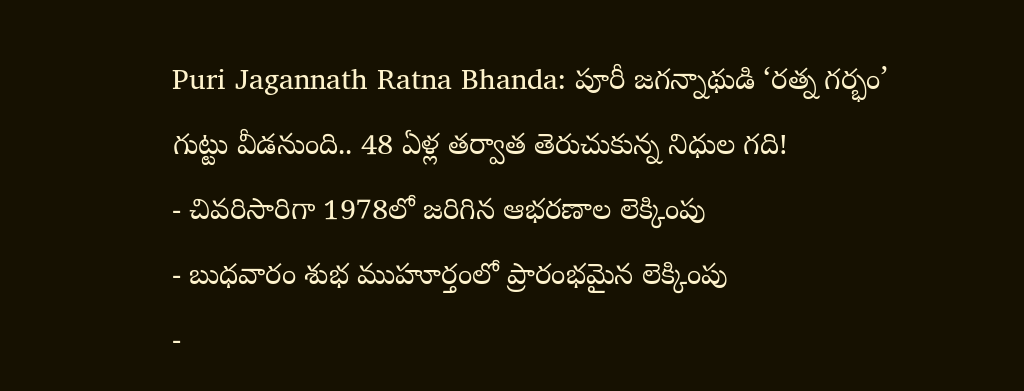Puri Jagannath Ratna Bhanda: పూరీ జగన్నాథుడి ‘రత్న గర్భం’ గుట్టు వీడనుంది.. 48 ఏళ్ల తర్వాత తెరుచుకున్న నిధుల గది!
- చివరిసారిగా 1978లో జరిగిన ఆభరణాల లెక్కింపు
- బుధవారం శుభ ముహూర్తంలో ప్రారంభమైన లెక్కింపు
-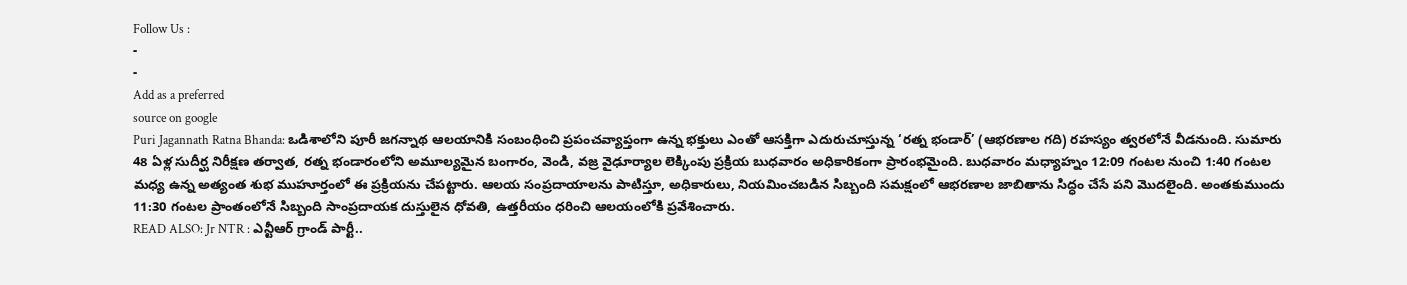Follow Us :
-
-
Add as a preferred
source on google
Puri Jagannath Ratna Bhanda: ఒడిశాలోని పూరీ జగన్నాథ ఆలయానికి సంబంధించి ప్రపంచవ్యాప్తంగా ఉన్న భక్తులు ఎంతో ఆసక్తిగా ఎదురుచూస్తున్న ‘రత్న భండార్’ (ఆభరణాల గది) రహస్యం త్వరలోనే వీడనుంది. సుమారు 48 ఏళ్ల సుదీర్ఘ నిరీక్షణ తర్వాత, రత్న భండారంలోని అమూల్యమైన బంగారం, వెండి, వజ్ర వైఢూర్యాల లెక్కింపు ప్రక్రియ బుధవారం అధికారికంగా ప్రారంభమైంది. బుధవారం మధ్యాహ్నం 12:09 గంటల నుంచి 1:40 గంటల మధ్య ఉన్న అత్యంత శుభ ముహూర్తంలో ఈ ప్రక్రియను చేపట్టారు. ఆలయ సంప్రదాయాలను పాటిస్తూ, అధికారులు, నియమించబడిన సిబ్బంది సమక్షంలో ఆభరణాల జాబితాను సిద్ధం చేసే పని మొదలైంది. అంతకుముందు 11:30 గంటల ప్రాంతంలోనే సిబ్బంది సాంప్రదాయక దుస్తులైన ధోవతి, ఉత్తరీయం ధరించి ఆలయంలోకి ప్రవేశించారు.
READ ALSO: Jr NTR : ఎన్టీఆర్ గ్రాండ్ పార్టీ..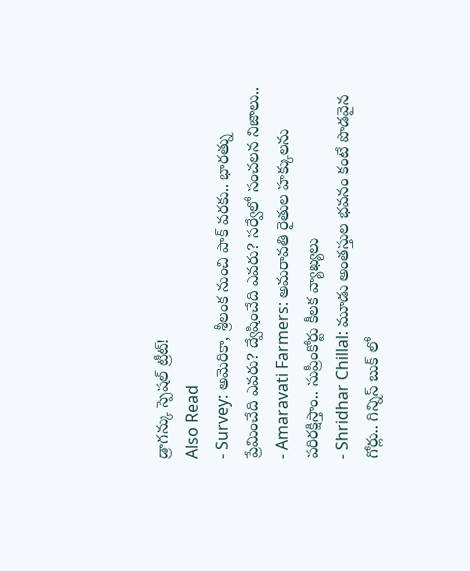డ్రాగన్కు స్పెషల్ ట్రీట్!
Also Read
- Survey: అమెరికా, శ్రీలంక నుంచి పాక్ వరకు.. భారత్ను ప్రేమించేది ఎవరు? ద్వేషించేది ఎవరు? సర్వేలో సంచలన నిజాలు..
- Amaravati Farmers: అమరావతి రైతుల హక్కులను పరిరక్షిస్తాం.. సుప్రీంకోర్టు కీలక వ్యాఖ్యలు
- Shridhar Chillal: మూడు అంతస్తుల భవనం కంటే పొడవైన గోర్లు.. గిన్నిస్ బుక్ లో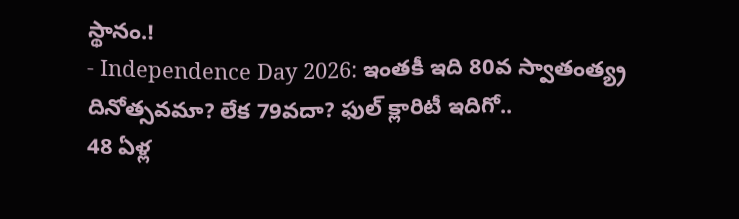స్థానం.!
- Independence Day 2026: ఇంతకీ ఇది 80వ స్వాతంత్య్ర దినోత్సవమా? లేక 79వదా? ఫుల్ క్లారిటీ ఇదిగో..
48 ఏళ్ల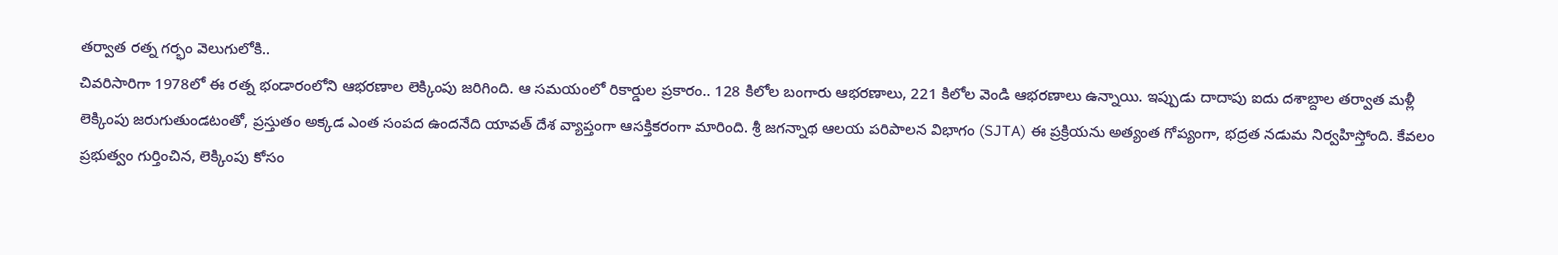తర్వాత రత్న గర్భం వెలుగులోకి..
చివరిసారిగా 1978లో ఈ రత్న భండారంలోని ఆభరణాల లెక్కింపు జరిగింది. ఆ సమయంలో రికార్డుల ప్రకారం.. 128 కిలోల బంగారు ఆభరణాలు, 221 కిలోల వెండి ఆభరణాలు ఉన్నాయి. ఇప్పుడు దాదాపు ఐదు దశాబ్దాల తర్వాత మళ్లీ లెక్కింపు జరుగుతుండటంతో, ప్రస్తుతం అక్కడ ఎంత సంపద ఉందనేది యావత్ దేశ వ్యాప్తంగా ఆసక్తికరంగా మారింది. శ్రీ జగన్నాథ ఆలయ పరిపాలన విభాగం (SJTA) ఈ ప్రక్రియను అత్యంత గోప్యంగా, భద్రత నడుమ నిర్వహిస్తోంది. కేవలం ప్రభుత్వం గుర్తించిన, లెక్కింపు కోసం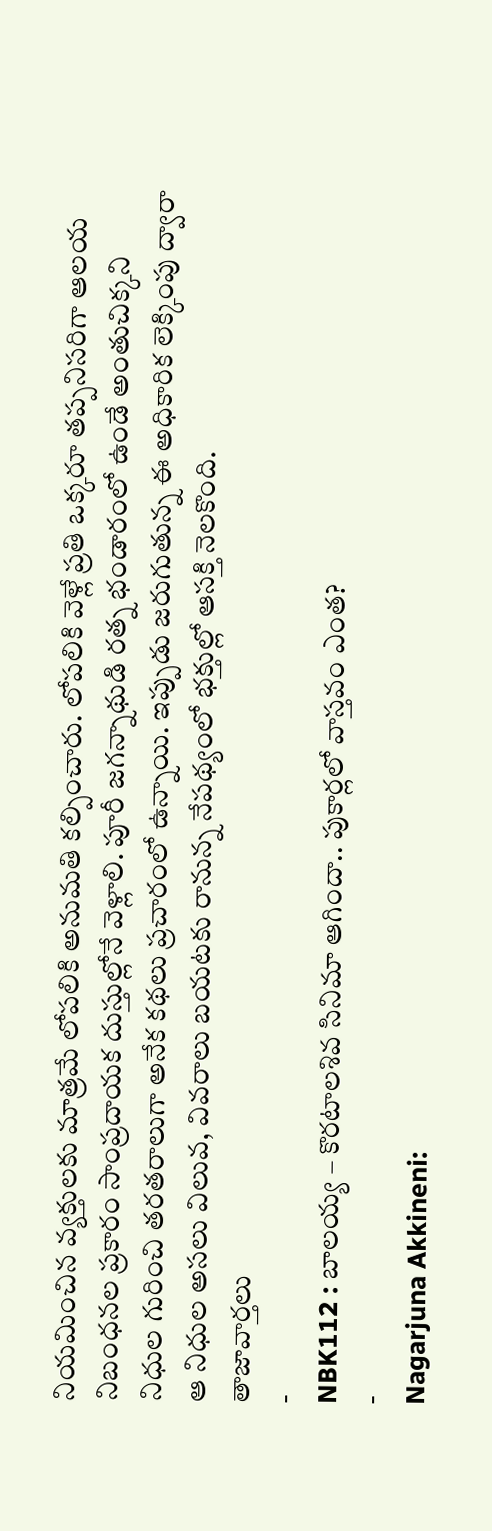నియమించిన వ్యక్తులకు మాత్రమే లోపలికి అనుమతి కల్పించారు. లోపలికి వెళ్లే ప్రతి ఒక్కరూ తప్పనిసరిగా ఆలయ నిబంధనల ప్రకారం సాంప్రదాయక దుస్తుల్లోనే వెళ్లాలి. పూరీ జగన్నాథుడి రత్న భండారంలో ఉండే అంతుచిక్కని నిధుల గురించి తరతరాలుగా అనేక కథలు ప్రచారంలో ఉన్నాయి. ఇప్పుడు జరుగుతున్న ఈ అధికారిక లెక్కింపు ద్వారా ఆ నిధుల అసలు విలువ, వివరాలు బయటకు రానున్న నేపథ్యంలో భక్తుల్లో ఆసక్తి నెలకొంది.
తాజావార్తలు
-
NBK112 : బాలయ్య – కొరటాలశివ సినిమా ఆగిందా.. పుకార్లలో వాస్తవం ఎంత?
-
Nagarjuna Akkineni: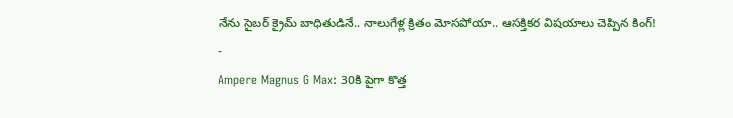నేను సైబర్ క్రైమ్ బాధితుడినే.. నాలుగేళ్ల క్రితం మోసపోయా.. ఆసక్తికర విషయాలు చెప్పిన కింగ్!
-
Ampere Magnus G Max: 30కి పైగా కొత్త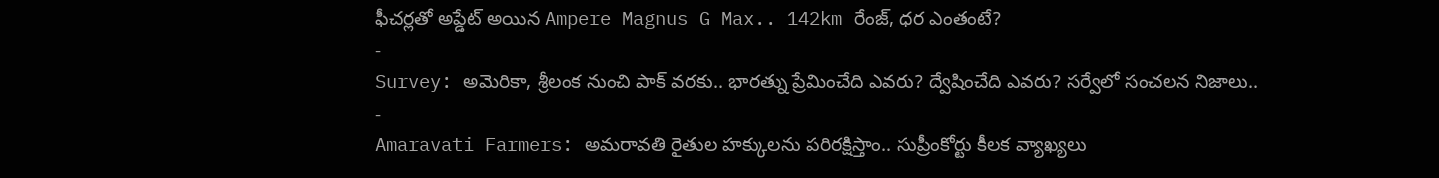ఫీచర్లతో అప్డేట్ అయిన Ampere Magnus G Max.. 142km రేంజ్, ధర ఎంతంటే?
-
Survey: అమెరికా, శ్రీలంక నుంచి పాక్ వరకు.. భారత్ను ప్రేమించేది ఎవరు? ద్వేషించేది ఎవరు? సర్వేలో సంచలన నిజాలు..
-
Amaravati Farmers: అమరావతి రైతుల హక్కులను పరిరక్షిస్తాం.. సుప్రీంకోర్టు కీలక వ్యాఖ్యలు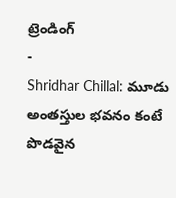ట్రెండింగ్
-
Shridhar Chillal: మూడు అంతస్తుల భవనం కంటే పొడవైన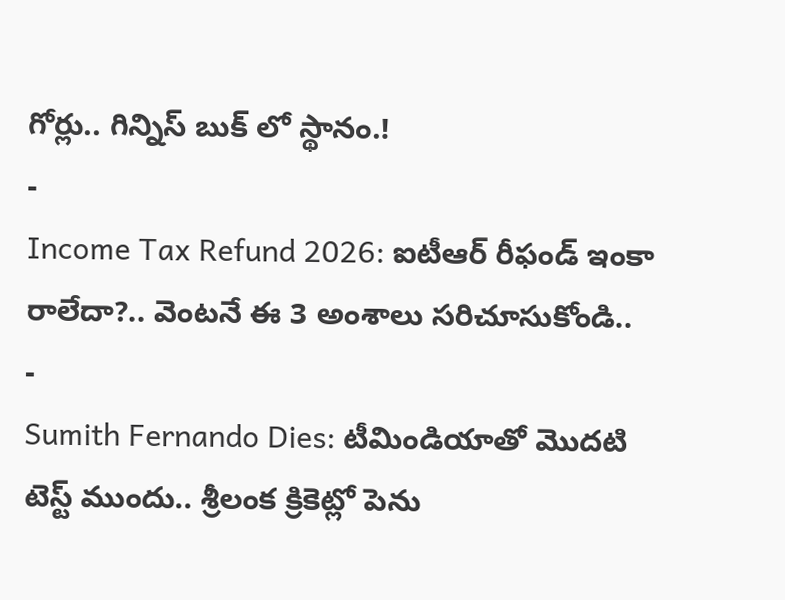గోర్లు.. గిన్నిస్ బుక్ లో స్థానం.!
-
Income Tax Refund 2026: ఐటీఆర్ రీఫండ్ ఇంకా రాలేదా?.. వెంటనే ఈ 3 అంశాలు సరిచూసుకోండి..
-
Sumith Fernando Dies: టీమిండియాతో మొదటి టెస్ట్ ముందు.. శ్రీలంక క్రికెట్లో పెను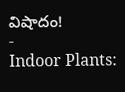విషాదం!
-
Indoor Plants: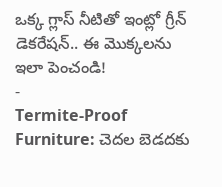ఒక్క గ్లాస్ నీటితో ఇంట్లో గ్రీన్ డెకరేషన్.. ఈ మొక్కలను ఇలా పెంచండి!
-
Termite-Proof Furniture: చెదల బెడదకు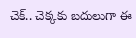చెక్.. చెక్కకు బదులుగా ఈ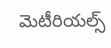మెటీరియల్స్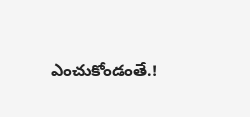ఎంచుకోండంతే.!